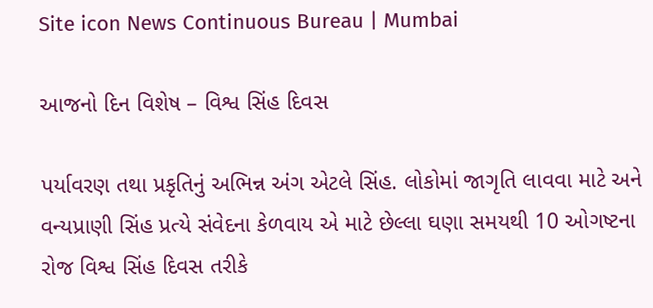Site icon News Continuous Bureau | Mumbai

આજનો દિન વિશેષ – વિશ્વ સિંહ દિવસ

પર્યાવરણ તથા પ્રકૃતિનું અભિન્ન અંગ એટલે સિંહ. લોકોમાં જાગૃતિ લાવવા માટે અને વન્યપ્રાણી સિંહ પ્રત્યે સંવેદના કેળવાય એ માટે છેલ્લા ઘણા સમયથી 10 ઓગષ્ટના રોજ વિશ્વ સિંહ દિવસ તરીકે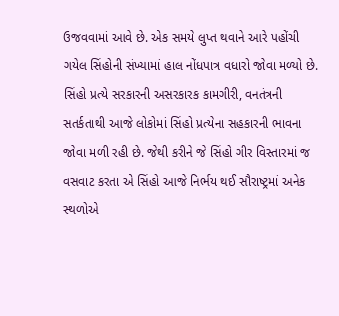ઉજવવામાં આવે છે. એક સમયે લુપ્ત થવાને આરે પહોંચી ગયેલ સિંહોની સંખ્યામાં હાલ નોંધપાત્ર વધારો જોવા મળ્યો છે. સિંહો પ્રત્યે સરકારની અસરકારક કામગીરી, વનતંત્રની સતર્કતાથી આજે લોકોમાં સિંહો પ્રત્યેના સહકારની ભાવના જોવા મળી રહી છે. જેથી કરીને જે સિંહો ગીર વિસ્તારમાં જ વસવાટ કરતા એ સિંહો આજે નિર્ભય થઈ સૌરાષ્ટ્રમાં અનેક સ્થળોએ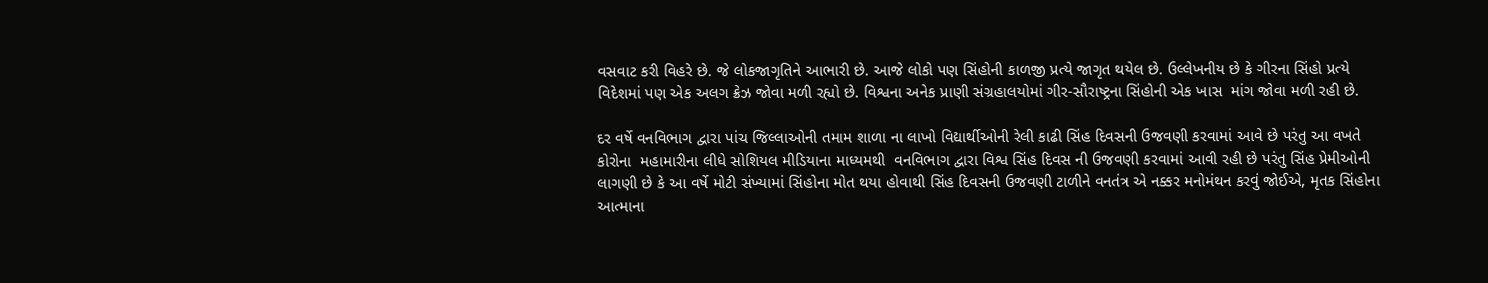વસવાટ કરી વિહરે છે. જે લોકજાગૃતિને આભારી છે. આજે લોકો પણ સિંહોની કાળજી પ્રત્યે જાગૃત થયેલ છે. ઉલ્લેખનીય છે કે ગીરના સિંહો પ્રત્યે વિદેશમાં પણ એક અલગ ક્રેઝ જોવા મળી રહ્યો છે. વિશ્વના અનેક પ્રાણી સંગ્રહાલયોમાં ગીર-સૌરાષ્ટ્રના સિંહોની એક ખાસ  માંગ જોવા મળી રહી છે.

દર વર્ષે વનવિભાગ દ્વારા પાંચ જિલ્લાઓની તમામ શાળા ના લાખો વિદ્યાર્થીઓની રેલી કાઢી સિંહ દિવસની ઉજવણી કરવામાં આવે છે પરંતુ આ વખતે કોરોના  મહામારીના લીધે સોશિયલ મીડિયાના માધ્યમથી  વનવિભાગ દ્વારા વિશ્વ સિંહ દિવસ ની ઉજવણી કરવામાં આવી રહી છે પરંતુ સિંહ પ્રેમીઓની લાગણી છે કે આ વર્ષે મોટી સંખ્યામાં સિંહોના મોત થયા હોવાથી સિંહ દિવસની ઉજવણી ટાળીને વનતંત્ર એ નક્કર મનોમંથન કરવું જોઈએ, મૃતક સિંહોના આત્માના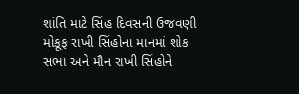શાંતિ માટે સિંહ દિવસની ઉજવણી મોકૂફ રાખી સિંહોના માનમાં શોક સભા અને મૌન રાખી સિંહોને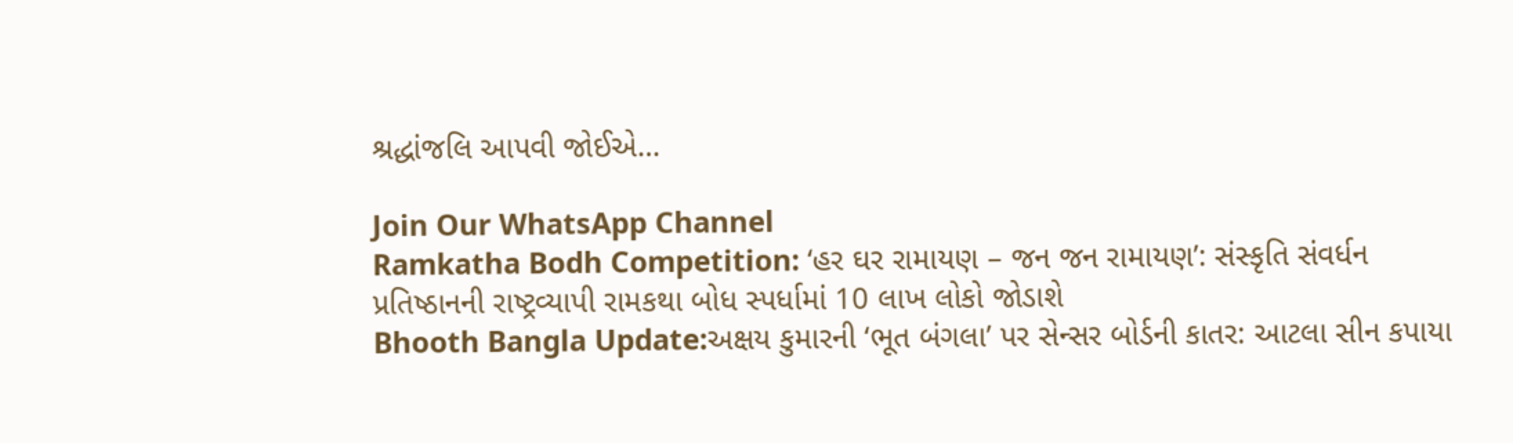શ્રદ્ધાંજલિ આપવી જોઈએ…

Join Our WhatsApp Channel
Ramkatha Bodh Competition: ‘હર ઘર રામાયણ – જન જન રામાયણ’: સંસ્કૃતિ સંવર્ધન પ્રતિષ્ઠાનની રાષ્ટ્રવ્યાપી રામકથા બોધ સ્પર્ધામાં 10 લાખ લોકો જોડાશે
Bhooth Bangla Update:અક્ષય કુમારની ‘ભૂત બંગલા’ પર સેન્સર બોર્ડની કાતર: આટલા સીન કપાયા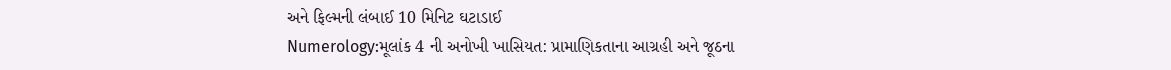અને ફિલ્મની લંબાઈ 10 મિનિટ ઘટાડાઈ
Numerology:મૂલાંક 4 ની અનોખી ખાસિયત: પ્રામાણિકતાના આગ્રહી અને જૂઠના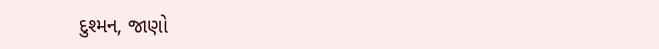દુશ્મન, જાણો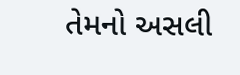તેમનો અસલી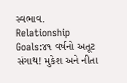સ્વભાવ.
Relationship Goals:૪૧ વર્ષનો અતૂટ સંગાથ! મુકેશ અને નીતા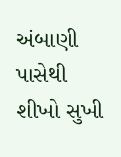અંબાણી પાસેથી શીખો સુખી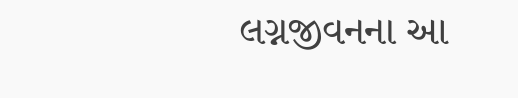લગ્નજીવનના આ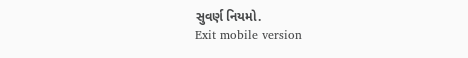સુવર્ણ નિયમો.
Exit mobile version